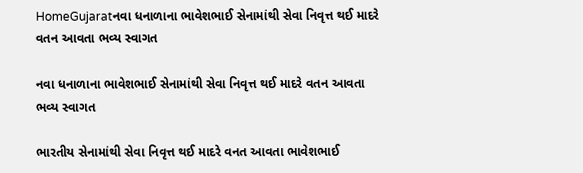HomeGujaratનવા ધનાળાના ભાવેશભાઈ સેનામાંથી સેવા નિવૃત્ત થઈ માદરે વતન આવતા ભવ્ય સ્વાગત

નવા ધનાળાના ભાવેશભાઈ સેનામાંથી સેવા નિવૃત્ત થઈ માદરે વતન આવતા ભવ્ય સ્વાગત

ભારતીય સેનામાંથી સેવા નિવૃત્ત થઈ માદરે વનત આવતા ભાવેશભાઈ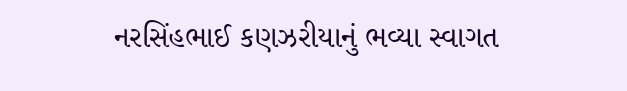નરસિંહભાઈ કણઝરીયાનું ભવ્યા સ્વાગત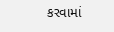કરવામાં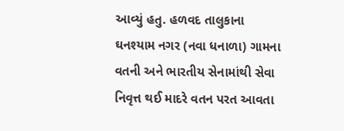આવ્યું હતુ. હળવદ તાલુકાના ઘનશ્યામ નગર (નવા ધનાળા) ગામના વતની અને ભારતીય સેનામાંથી સેવા નિવૃત્ત થઈ માદરે વતન પરત આવતા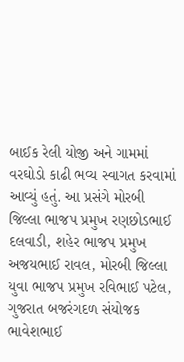બાઈક રેલી યોજી અને ગામમાં વરઘોડો કાઢી ભવ્ય સ્વાગત કરવામાં આવ્યું હતું. આ પ્રસંગે મોરબી જિલ્લા ભાજપ પ્રમુખ રણછોડભાઈ દલવાડી, શહેર ભાજપ પ્રમુખ અજયભાઈ રાવલ, મોરબી જિલ્લા યુવા ભાજપ પ્રમુખ રવિભાઈ પટેલ, ગુજરાત બજરંગદળ સંયોજક ભાવેશભાઈ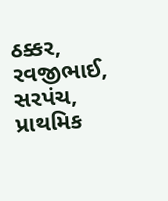ઠક્કર, રવજીભાઈ, સરપંચ, પ્રાથમિક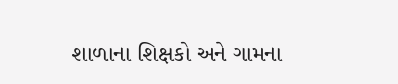શાળાના શિક્ષકો અને ગામના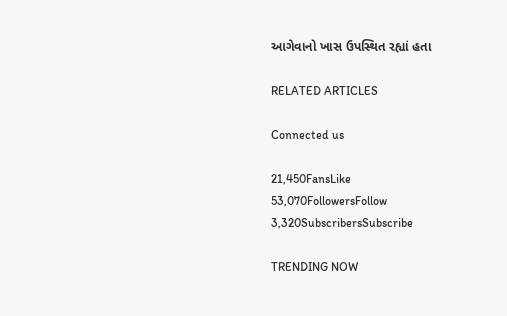આગેવાનો ખાસ ઉપસ્થિત રહ્યાં હતા

RELATED ARTICLES

Connected us

21,450FansLike
53,070FollowersFollow
3,320SubscribersSubscribe

TRENDING NOW